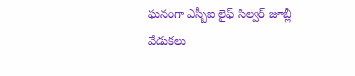ఘనంగా ఎస్బీఐ లైఫ్ సిల్వర్ జూబ్లీ వేడుకలు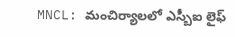MNCL: మంచిర్యాలలో ఎస్బీఐ లైఫ్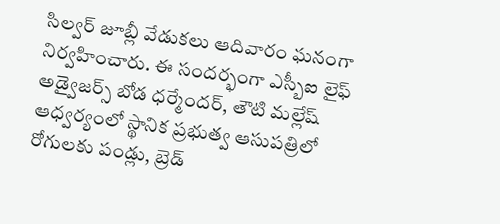సిల్వర్ జూబ్లీ వేడుకలు ఆదివారం ఘనంగా నిర్వహించారు. ఈ సందర్భంగా ఎస్బీఐ లైఫ్ అడ్వైజర్స్ బోడ ధర్మేందర్, తౌటి మల్లేష్ ఆధ్వర్యంలో స్థానిక ప్రభుత్వ ఆసుపత్రిలో రోగులకు పండ్లు, బ్రెడ్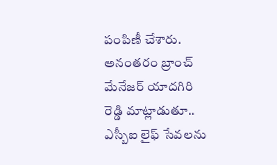పంపిణీ చేశారు. అనంతరం బ్రాంచ్ మేనేజర్ యాదగిరి రెడ్డి మాట్లాడుతూ.. ఎస్బీఐ లైఫ్ సేవలను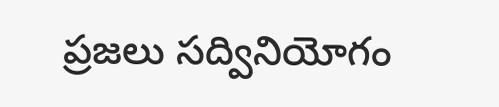ప్రజలు సద్వినియోగం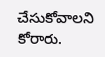చేసుకోవాలని కోరారు.